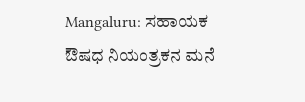Mangaluru: ಸಹಾಯಕ ಔಷಧ ನಿಯಂತ್ರಕನ ಮನೆ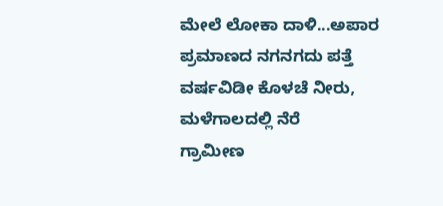ಮೇಲೆ ಲೋಕಾ ದಾಳಿ...ಅಪಾರ ಪ್ರಮಾಣದ ನಗನಗದು ಪತ್ತೆ
ವರ್ಷವಿಡೀ ಕೊಳಚೆ ನೀರು, ಮಳೆಗಾಲದಲ್ಲಿ ನೆರೆ
ಗ್ರಾಮೀಣ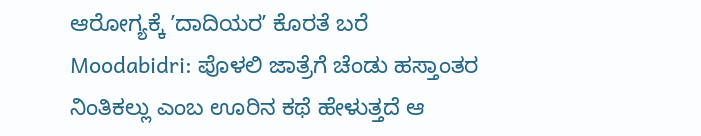ಆರೋಗ್ಯಕ್ಕೆ ʼದಾದಿಯರʼ ಕೊರತೆ ಬರೆ
Moodabidri: ಪೊಳಲಿ ಜಾತ್ರೆಗೆ ಚೆಂಡು ಹಸ್ತಾಂತರ
ನಿಂತಿಕಲ್ಲು ಎಂಬ ಊರಿನ ಕಥೆ ಹೇಳುತ್ತದೆ ಆ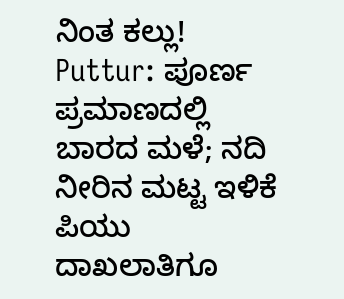ನಿಂತ ಕಲ್ಲು!
Puttur: ಪೂರ್ಣ ಪ್ರಮಾಣದಲ್ಲಿ ಬಾರದ ಮಳೆ; ನದಿ ನೀರಿನ ಮಟ್ಟ ಇಳಿಕೆ
ಪಿಯು ದಾಖಲಾತಿಗೂ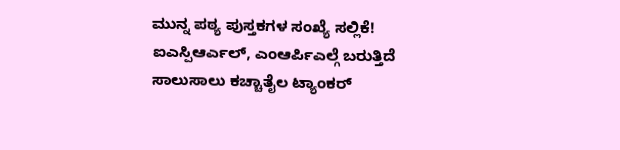ಮುನ್ನ ಪಠ್ಯ ಪುಸ್ತಕಗಳ ಸಂಖ್ಯೆ ಸಲ್ಲಿಕೆ!
ಐಎಸ್ಪಿಆರ್ಎಲ್, ಎಂಆರ್ಪಿಎಲ್ಗೆ ಬರುತ್ತಿದೆ ಸಾಲುಸಾಲು ಕಚ್ಚಾತೈಲ ಟ್ಯಾಂಕರ್